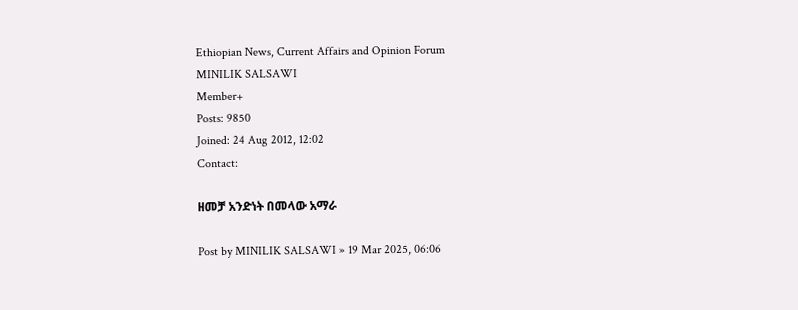Ethiopian News, Current Affairs and Opinion Forum
MINILIK SALSAWI
Member+
Posts: 9850
Joined: 24 Aug 2012, 12:02
Contact:

ዘመቻ አንድነት በመላው አማራ

Post by MINILIK SALSAWI » 19 Mar 2025, 06:06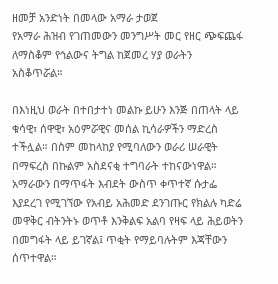ዘመቻ አንድነት በመላው አማራ ታወጀ
የአማራ ሕዝብ የገጠመውን መንግሥት መር የዘር ጭፍጨፋ ለማስቆም የኅልውና ትግል ከጀመረ ሃያ ወራትን አስቆጥሯል።

በእነዚህ ወራት በተበታተነ መልኩ ይሁን እንጅ በጠላት ላይ ቁሳዊ፣ ሰዋዊ፣ አዕምሯዊና መሰል ኪሳራዎችን ማድረስ ተችሏል። በስም መከላከያ የሚባለውን ወራሪ ሠራዊት በማፍረስ በኩልም አስደናቂ ተግባራት ተከናውነዋል። አማራውን በማጥፋት እብደት ውስጥ ቀጥተኛ ሱታፌ እያደረገ የሚገኘው የአብይ አሕመድ ደንገጡር የክልሉ ካድሬ መዋቅር ብትንትኑ ወጥቶ እንቅልፍ አልባ የዛፍ ላይ ሕይወትን በመግፋት ላይ ይገኛል፤ ጥቂት የማይባሉትም እጃቸውን ሰጥተዋል።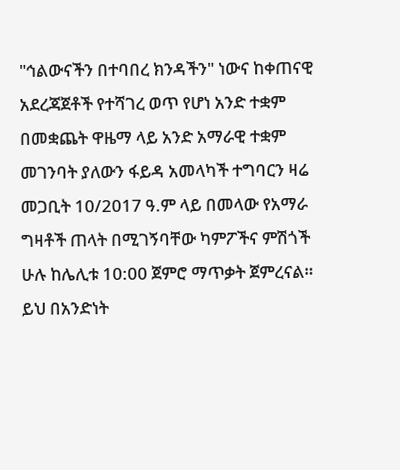"ኅልውናችን በተባበረ ክንዳችን" ነውና ከቀጠናዊ አደረጃጀቶች የተሻገረ ወጥ የሆነ አንድ ተቋም በመቋጨት ዋዜማ ላይ አንድ አማራዊ ተቋም መገንባት ያለውን ፋይዳ አመላካች ተግባርን ዛሬ መጋቢት 10/2017 ዓ.ም ላይ በመላው የአማራ ግዛቶች ጠላት በሚገኝባቸው ካምፖችና ምሽጎች ሁሉ ከሌሊቱ 10:00 ጀምሮ ማጥቃት ጀምረናል። ይህ በአንድነት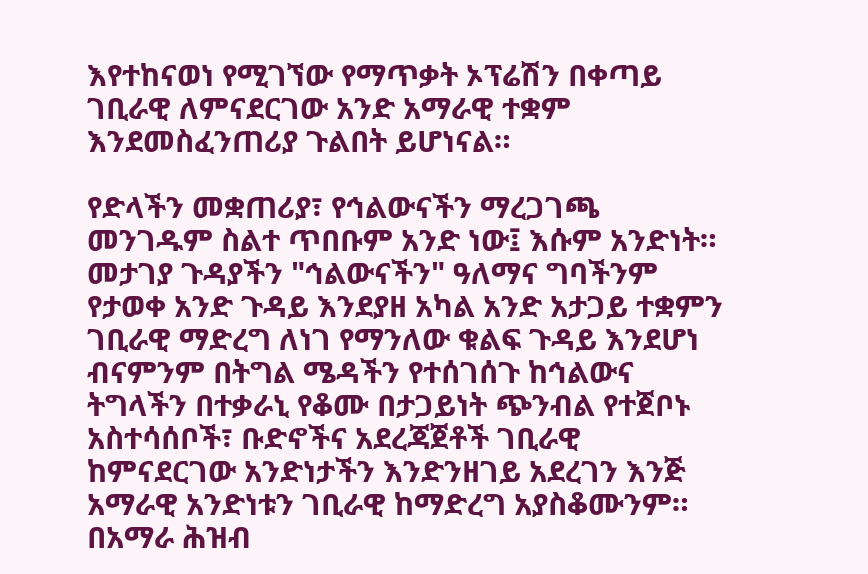እየተከናወነ የሚገኘው የማጥቃት ኦፕሬሽን በቀጣይ ገቢራዊ ለምናደርገው አንድ አማራዊ ተቋም እንደመስፈንጠሪያ ጉልበት ይሆነናል።

የድላችን መቋጠሪያ፣ የኅልውናችን ማረጋገጫ መንገዱም ስልተ ጥበቡም አንድ ነው፤ እሱም አንድነት። መታገያ ጉዳያችን "ኅልውናችን" ዓለማና ግባችንም የታወቀ አንድ ጉዳይ እንደያዘ አካል አንድ አታጋይ ተቋምን ገቢራዊ ማድረግ ለነገ የማንለው ቁልፍ ጉዳይ እንደሆነ ብናምንም በትግል ሜዳችን የተሰገሰጉ ከኅልውና ትግላችን በተቃራኒ የቆሙ በታጋይነት ጭንብል የተጀቦኑ አስተሳሰቦች፣ ቡድኖችና አደረጃጀቶች ገቢራዊ ከምናደርገው አንድነታችን እንድንዘገይ አደረገን እንጅ አማራዊ አንድነቱን ገቢራዊ ከማድረግ አያስቆሙንም። በአማራ ሕዝብ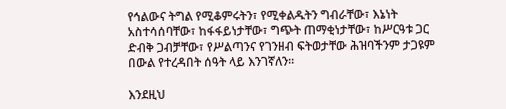የኅልውና ትግል የሚቆምሩትን፣ የሚቀልዱትን ግብራቸው፣ እኔነት አስተሳሰባቸው፣ ከፋፋይነታቸው፣ ግጭት ጠማቂነታቸው፣ ከሥርዓቱ ጋር ድብቅ ጋብቻቸው፣ የሥልጣንና የገንዘብ ፍትወታቸው ሕዝባችንም ታጋዩም በውል የተረዳበት ሰዓት ላይ እንገኛለን።

እንደዚህ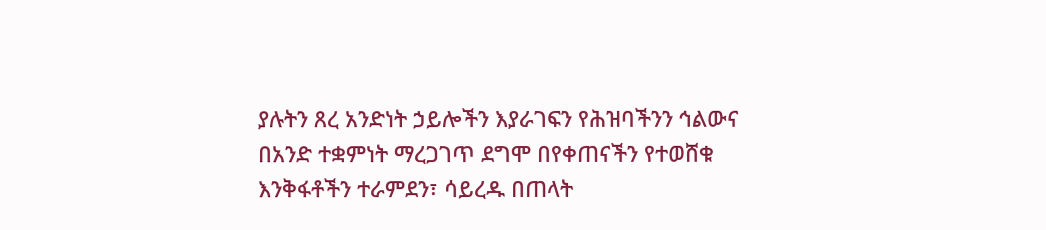ያሉትን ጸረ አንድነት ኃይሎችን እያራገፍን የሕዝባችንን ኅልውና በአንድ ተቋምነት ማረጋገጥ ደግሞ በየቀጠናችን የተወሸቁ እንቅፋቶችን ተራምደን፣ ሳይረዱ በጠላት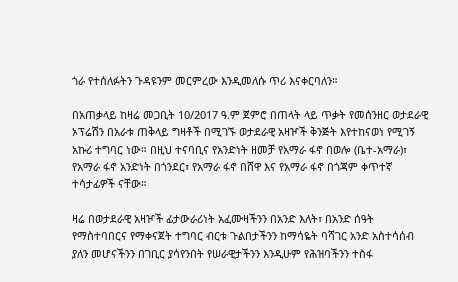ጎራ የተሰለፉትን ጉዳዩንም መርምረው እንዲመለሱ ጥሪ እናቀርባለን።

በአጠቃላይ ከዛሬ መጋቢት 10/2017 ዓ.ም ጀምሮ በጠላት ላይ ጥቃት የመሰንዘር ወታደራዊ ኦፕሬሽን በአራቱ ጠቅላይ ግዛቶች በሚገኙ ወታደራዊ አዛዦች ቅንጅት እየተከናወነ የሚገኝ አኩሪ ተግባር ነው። በዚህ ተናባቢና የአንድነት ዘመቻ የአማራ ፋኖ በወሎ (ቤተ-አማራ)፣ የአማራ ፋኖ አንድነት በጎንደር፣ የአማራ ፋኖ በሸዋ እና የአማራ ፋኖ በጎጃም ቀጥተኛ ተሳታፊዎች ናቸው።

ዛሬ በወታደራዊ አዛዦች ፊታውራሪነት አፈሙዛችንን በአንድ እለት፣ በአንድ ሰዓት የማስተባበርና የማቀናጀት ተግባር ብርቱ ጉልበታችንን ከማሳዬት ባሻገር አንድ አስተሳሰብ ያለን መሆናችንን በገቢር ያሳየንበት የሠራዊታችንን እንዲሁም የሕዝባችንን ተስፋ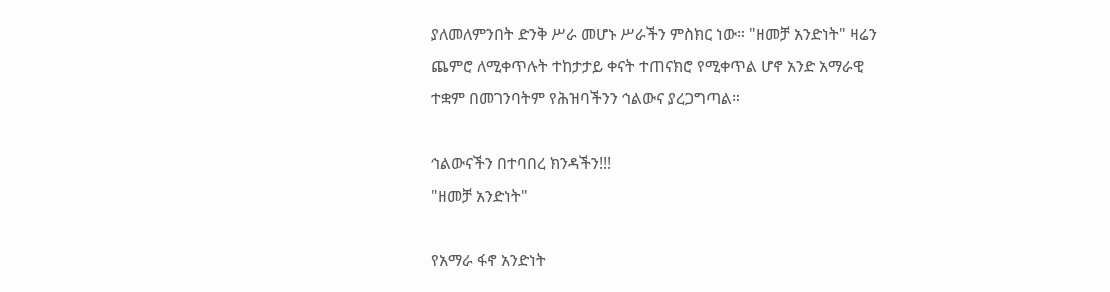ያለመለምንበት ድንቅ ሥራ መሆኑ ሥራችን ምስክር ነው። "ዘመቻ አንድነት" ዛሬን ጨምሮ ለሚቀጥሉት ተከታታይ ቀናት ተጠናክሮ የሚቀጥል ሆኖ አንድ አማራዊ ተቋም በመገንባትም የሕዝባችንን ኅልውና ያረጋግጣል።

ኅልውናችን በተባበረ ክንዳችን!!!
"ዘመቻ አንድነት"

የአማራ ፋኖ አንድነት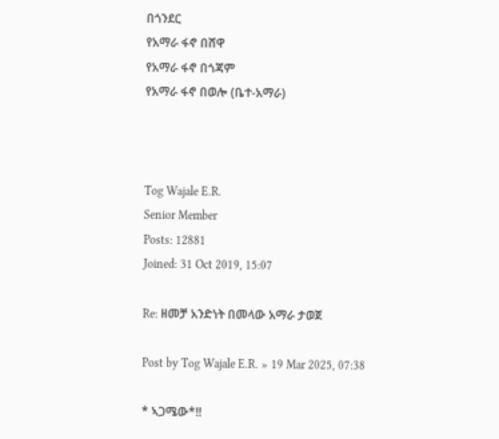በጎንደር
የአማራ ፋኖ በሸዋ
የአማራ ፋኖ በጎጃም
የአማራ ፋኖ በወሎ (ቤተ-አማራ)



Tog Wajale E.R.
Senior Member
Posts: 12881
Joined: 31 Oct 2019, 15:07

Re: ዘመቻ አንድነት በመላው አማራ ታወጀ

Post by Tog Wajale E.R. » 19 Mar 2025, 07:38

* ኣጋሜው*!!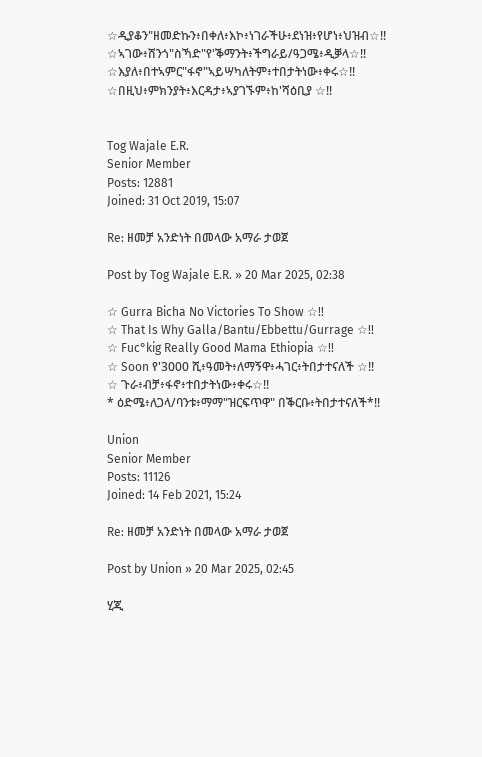☆ዲያቆን"ዘመድኩን፥በቀለ፥እኮ፥ነገራችሁ፥ደነዝ፥የሆነ፥ህዝብ☆!!
☆ኣገው፥ሸንጎ"ስኻድ"የ'ቕማንት፥ችግራይ/ዓጋሜ፥ዲቓላ☆!!
☆እያለ፥በተኣምር"ፋኖ"ኣይሣካለትም፥ተበታትነው፥ቀሩ☆!!
☆በዚህ፥ምክንያት፥እርዳታ፥ኣያገኙም፥ከ'ሻዕቢያ ☆!!


Tog Wajale E.R.
Senior Member
Posts: 12881
Joined: 31 Oct 2019, 15:07

Re: ዘመቻ አንድነት በመላው አማራ ታወጀ

Post by Tog Wajale E.R. » 20 Mar 2025, 02:38

☆ Gurra Bicha No Victories To Show ☆!!
☆ That Is Why Galla/Bantu/Ebbettu/Gurrage ☆!!
☆ Fuc°kig Really Good Mama Ethiopia ☆!!
☆ Soon የ'3000 ሺ፥ዓመት፥ለማኝዋ፥ሓገር፥ትበታተናለች ☆!!
☆ ጉራ፥ብቻ፥ፋኖ፥ተበታትነው፥ቀሩ☆!!
* ዕድሜ፥ለጋላ/ባንቱ፥ማማ"ዝርፍጥዋ" በቕርቡ፥ትበታተናለች*!!

Union
Senior Member
Posts: 11126
Joined: 14 Feb 2021, 15:24

Re: ዘመቻ አንድነት በመላው አማራ ታወጀ

Post by Union » 20 Mar 2025, 02:45

ሂጂ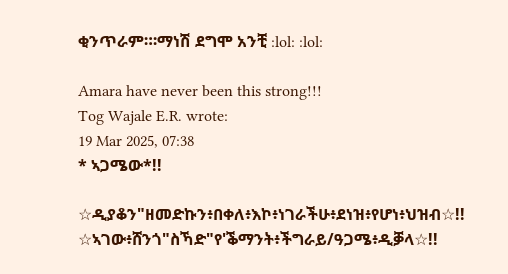ቂንጥራም።፡ማነሽ ደግሞ አንቺ :lol: :lol:

Amara have never been this strong!!!
Tog Wajale E.R. wrote:
19 Mar 2025, 07:38
* ኣጋሜው*!!

☆ዲያቆን"ዘመድኩን፥በቀለ፥እኮ፥ነገራችሁ፥ደነዝ፥የሆነ፥ህዝብ☆!!
☆ኣገው፥ሸንጎ"ስኻድ"የ'ቕማንት፥ችግራይ/ዓጋሜ፥ዲቓላ☆!!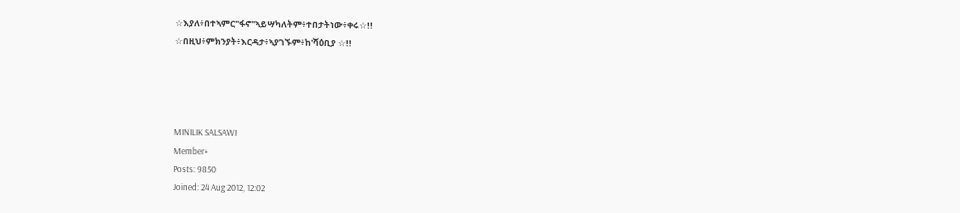☆እያለ፥በተኣምር"ፋኖ"ኣይሣካለትም፥ተበታትነው፥ቀሩ☆!!
☆በዚህ፥ምክንያት፥እርዳታ፥ኣያገኙም፥ከ'ሻዕቢያ ☆!!




MINILIK SALSAWI
Member+
Posts: 9850
Joined: 24 Aug 2012, 12:02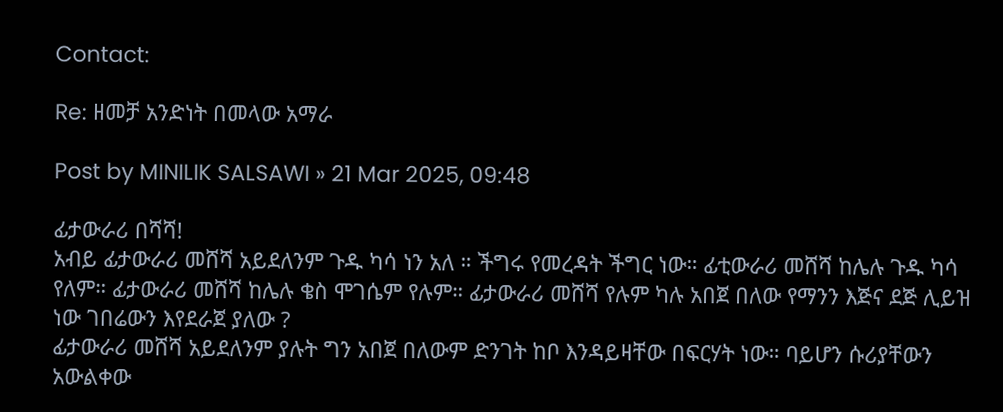Contact:

Re: ዘመቻ አንድነት በመላው አማራ

Post by MINILIK SALSAWI » 21 Mar 2025, 09:48

ፊታውራሪ በሻሻ!
አብይ ፊታውራሪ መሸሻ አይደለንም ጉዱ ካሳ ነን አለ ። ችግሩ የመረዳት ችግር ነው። ፊቲውራሪ መሸሻ ከሌሉ ጉዱ ካሳ የለም። ፊታውራሪ መሸሻ ከሌሉ ቄስ ሞገሴም የሉም። ፊታውራሪ መሸሻ የሉም ካሉ አበጀ በለው የማንን እጅና ደጅ ሊይዝ ነው ገበሬውን እየደራጀ ያለው ?
ፊታውራሪ መሸሻ አይደለንም ያሉት ግን አበጀ በለውም ድንገት ከቦ እንዳይዛቸው በፍርሃት ነው። ባይሆን ሱሪያቸውን አውልቀው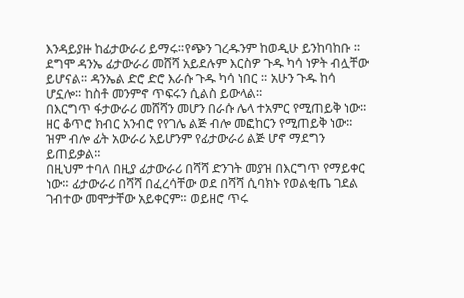እንዳይያዙ ከፊታውራሪ ይማሩ።የጭን ገረዱንም ከወዲሁ ይንከባከቡ ። ደግሞ ዳንኤ ፊታውራሪ መሸሻ አይደሉም እርስዎ ጉዱ ካሳ ነዎት ብሏቸው ይሆናል። ዳንኤል ድሮ ድሮ እራሱ ጉዱ ካሳ ነበር ። አሁን ጉዱ ከሳ ሆኗሎ። ከስቶ መንምኖ ጥፍሩን ሲልስ ይውላል።
በእርግጥ ፋታውራሪ መሸሻን መሆን በራሱ ሌላ ተአምር የሚጠይቅ ነው። ዘር ቆጥሮ ክብር አንብሮ የየገሌ ልጅ ብሎ መፎከርን የሚጠይቅ ነው። ዝም ብሎ ፊት አውራሪ አይሆንም የፊታውራሪ ልጅ ሆኖ ማደግን ይጠይቃል።
በዚህም ተባለ በዚያ ፊታውራሪ በሻሻ ድንገት መያዝ በእርግጥ የማይቀር ነው። ፊታውራሪ በሻሻ በፈረሳቸው ወደ በሻሻ ሲባክኑ የወልቂጤ ገደል ገብተው መሞታቸው አይቀርም። ወይዘሮ ጥሩ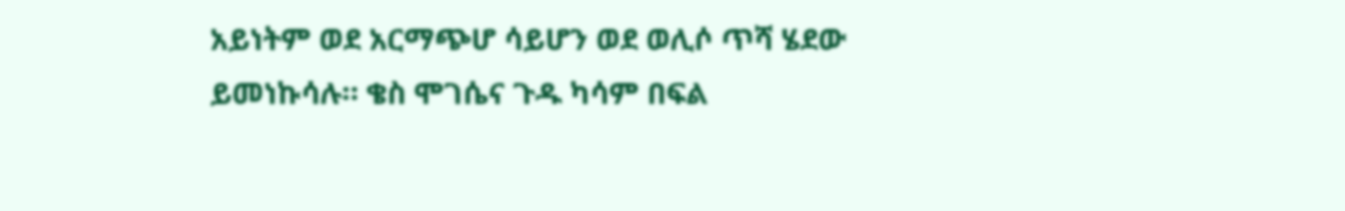አይነትም ወደ አርማጭሆ ሳይሆን ወደ ወሊሶ ጥሻ ሄደው ይመነኩሳሉ። ቄስ ሞገሴና ጉዱ ካሳም በፍል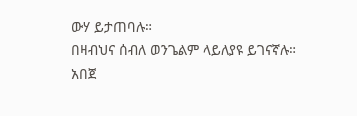ውሃ ይታጠባሉ።
በዛብህና ሰብለ ወንጌልም ላይለያዩ ይገናኛሉ።
አበጀ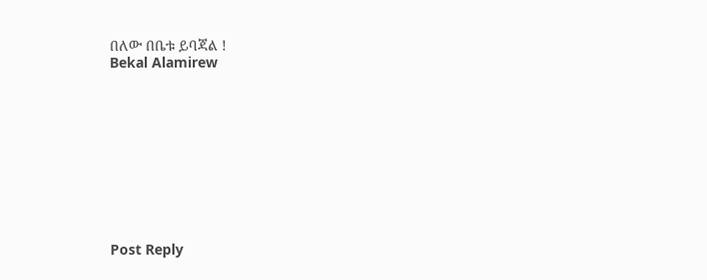በለው በቤቱ ይባጃል !
Bekal Alamirew










Post Reply